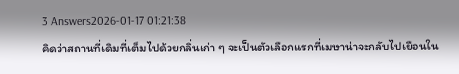3 Answers2026-01-17 01:21:38
คิดว่าสถานที่เดิมที่เต็มไปด้วยกลิ่นเก่า ๆ จะเป็นตัวเลือกแรกที่เมษาน่าจะกลับไปเยือนใน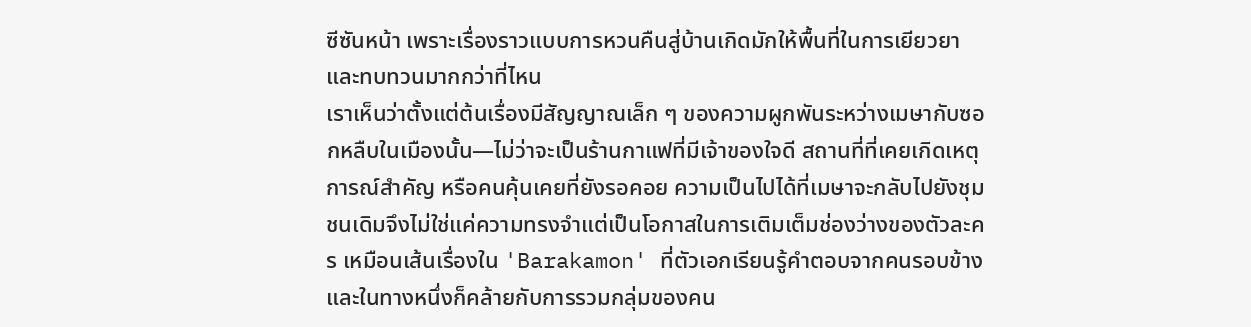ซีซันหน้า เพราะเรื่องราวแบบการหวนคืนสู่บ้านเกิดมักให้พื้นที่ในการเยียวยาและทบทวนมากกว่าที่ไหน
เราเห็นว่าตั้งแต่ต้นเรื่องมีสัญญาณเล็ก ๆ ของความผูกพันระหว่างเมษากับซอกหลืบในเมืองนั้น—ไม่ว่าจะเป็นร้านกาแฟที่มีเจ้าของใจดี สถานที่ที่เคยเกิดเหตุการณ์สำคัญ หรือคนคุ้นเคยที่ยังรอคอย ความเป็นไปได้ที่เมษาจะกลับไปยังชุมชนเดิมจึงไม่ใช่แค่ความทรงจำแต่เป็นโอกาสในการเติมเต็มช่องว่างของตัวละคร เหมือนเส้นเรื่องใน 'Barakamon' ที่ตัวเอกเรียนรู้คำตอบจากคนรอบข้าง และในทางหนึ่งก็คล้ายกับการรวมกลุ่มของคน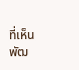ที่เห็นพัฒ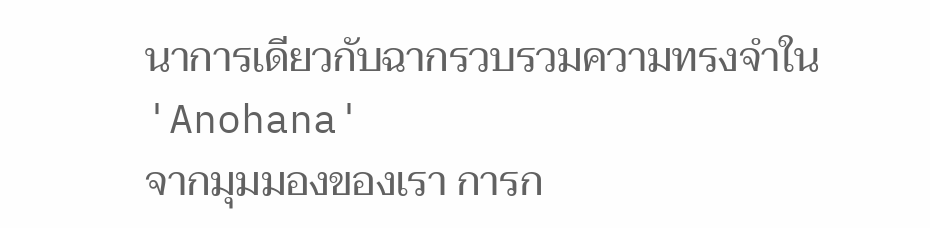นาการเดียวกับฉากรวบรวมความทรงจำใน 'Anohana'
จากมุมมองของเรา การก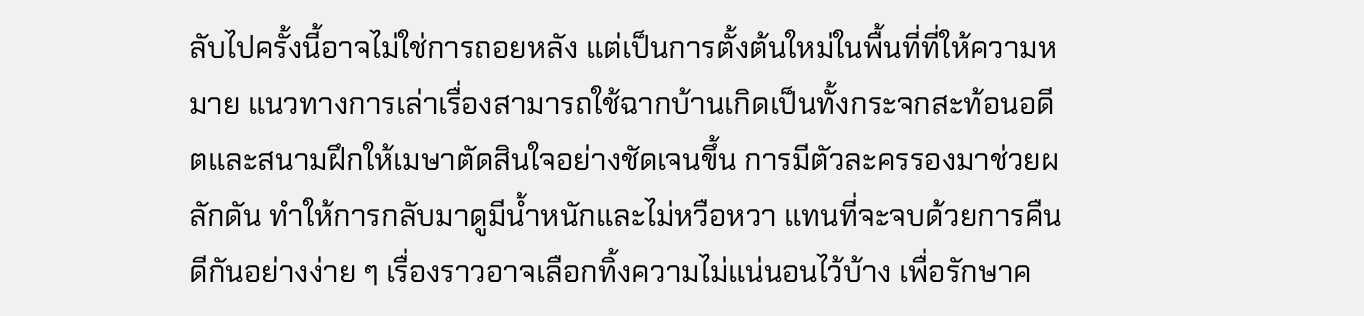ลับไปครั้งนี้อาจไม่ใช่การถอยหลัง แต่เป็นการตั้งต้นใหม่ในพื้นที่ที่ให้ความหมาย แนวทางการเล่าเรื่องสามารถใช้ฉากบ้านเกิดเป็นทั้งกระจกสะท้อนอดีตและสนามฝึกให้เมษาตัดสินใจอย่างชัดเจนขึ้น การมีตัวละครรองมาช่วยผลักดัน ทำให้การกลับมาดูมีน้ำหนักและไม่หวือหวา แทนที่จะจบด้วยการคืนดีกันอย่างง่าย ๆ เรื่องราวอาจเลือกทิ้งความไม่แน่นอนไว้บ้าง เพื่อรักษาค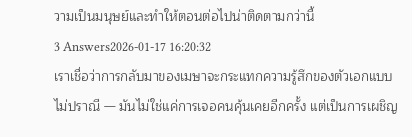วามเป็นมนุษย์และทำให้ตอนต่อไปน่าติดตามกว่านี้
3 Answers2026-01-17 16:20:32
เราเชื่อว่าการกลับมาของเมษาจะกระแทกความรู้สึกของตัวเอกแบบไม่ปราณี — มันไม่ใช่แค่การเจอคนคุ้นเคยอีกครั้ง แต่เป็นการเผชิญ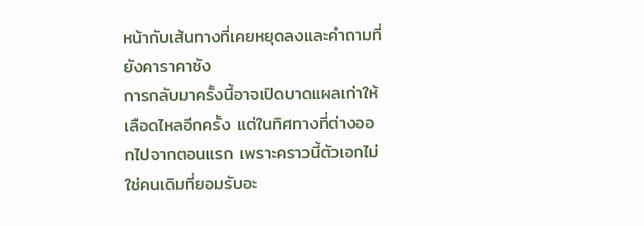หน้ากับเส้นทางที่เคยหยุดลงและคำถามที่ยังคาราคาซัง
การกลับมาครั้งนี้อาจเปิดบาดแผลเก่าให้เลือดไหลอีกครั้ง แต่ในทิศทางที่ต่างออกไปจากตอนแรก เพราะคราวนี้ตัวเอกไม่ใช่คนเดิมที่ยอมรับอะ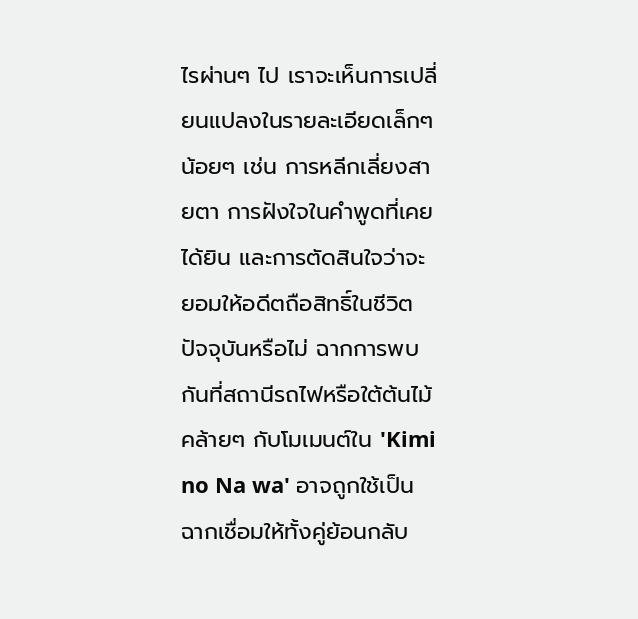ไรผ่านๆ ไป เราจะเห็นการเปลี่ยนแปลงในรายละเอียดเล็กๆ น้อยๆ เช่น การหลีกเลี่ยงสายตา การฝังใจในคำพูดที่เคยได้ยิน และการตัดสินใจว่าจะยอมให้อดีตถือสิทธิ์ในชีวิตปัจจุบันหรือไม่ ฉากการพบกันที่สถานีรถไฟหรือใต้ต้นไม้คล้ายๆ กับโมเมนต์ใน 'Kimi no Na wa' อาจถูกใช้เป็นฉากเชื่อมให้ทั้งคู่ย้อนกลับ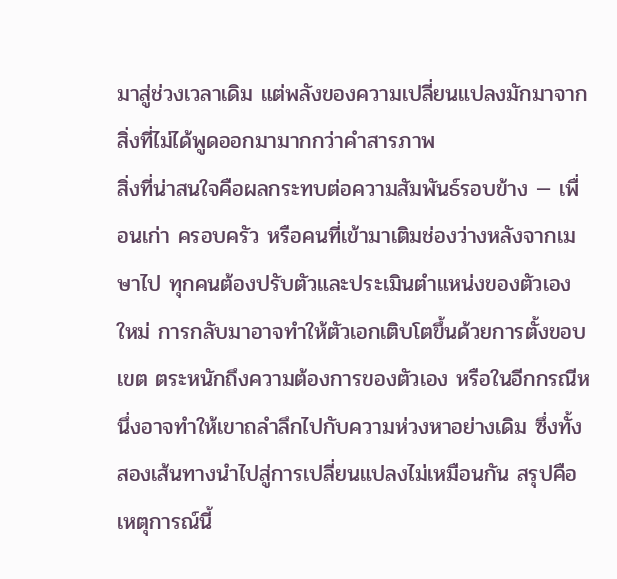มาสู่ช่วงเวลาเดิม แต่พลังของความเปลี่ยนแปลงมักมาจากสิ่งที่ไม่ได้พูดออกมามากกว่าคำสารภาพ
สิ่งที่น่าสนใจคือผลกระทบต่อความสัมพันธ์รอบข้าง — เพื่อนเก่า ครอบครัว หรือคนที่เข้ามาเติมช่องว่างหลังจากเมษาไป ทุกคนต้องปรับตัวและประเมินตำแหน่งของตัวเองใหม่ การกลับมาอาจทำให้ตัวเอกเติบโตขึ้นด้วยการตั้งขอบเขต ตระหนักถึงความต้องการของตัวเอง หรือในอีกกรณีหนึ่งอาจทำให้เขาถลำลึกไปกับความห่วงหาอย่างเดิม ซึ่งทั้งสองเส้นทางนำไปสู่การเปลี่ยนแปลงไม่เหมือนกัน สรุปคือเหตุการณ์นี้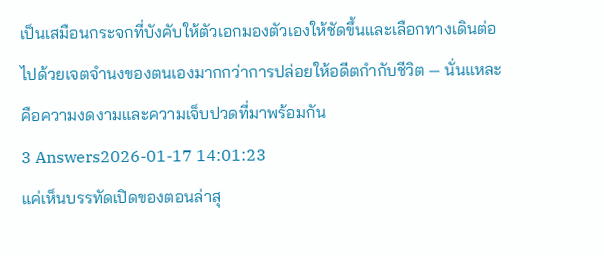เป็นเสมือนกระจกที่บังคับให้ตัวเอกมองตัวเองให้ชัดขึ้นและเลือกทางเดินต่อไปด้วยเจตจำนงของตนเองมากกว่าการปล่อยให้อดีตกำกับชีวิต — นั่นแหละคือความงดงามและความเจ็บปวดที่มาพร้อมกัน
3 Answers2026-01-17 14:01:23
แค่เห็นบรรทัดเปิดของตอนล่าสุ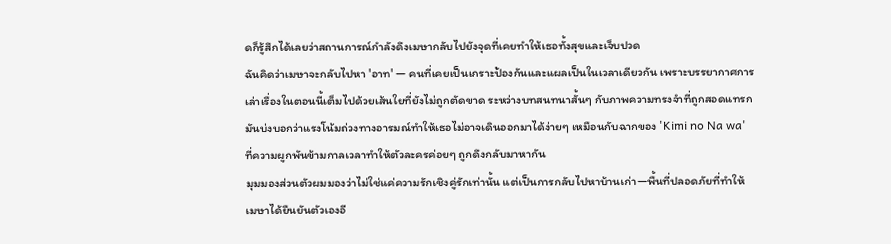ดก็รู้สึกได้เลยว่าสถานการณ์กำลังดึงเมษากลับไปยังจุดที่เคยทำให้เธอทั้งสุขและเจ็บปวด
ฉันคิดว่าเมษาจะกลับไปหา 'อาท' — คนที่เคยเป็นเกราะป้องกันและแผลเป็นในเวลาเดียวกัน เพราะบรรยากาศการเล่าเรื่องในตอนนี้เต็มไปด้วยเส้นใยที่ยังไม่ถูกตัดขาด ระหว่างบทสนทนาสั้นๆ กับภาพความทรงจำที่ถูกสอดแทรกมันบ่งบอกว่าแรงโน้มถ่วงทางอารมณ์ทำให้เธอไม่อาจเดินออกมาได้ง่ายๆ เหมือนกับฉากของ 'Kimi no Na wa' ที่ความผูกพันข้ามกาลเวลาทำให้ตัวละครค่อยๆ ถูกดึงกลับมาหากัน
มุมมองส่วนตัวผมมองว่าไม่ใช่แค่ความรักเชิงคู่รักเท่านั้น แต่เป็นการกลับไปหาบ้านเก่า—พื้นที่ปลอดภัยที่ทำให้เมษาได้ยืนยันตัวเองอี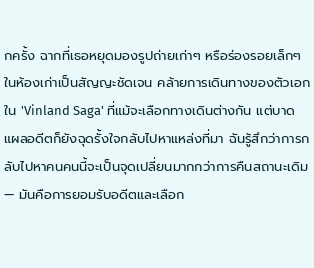กครั้ง ฉากที่เธอหยุดมองรูปถ่ายเก่าๆ หรือร่องรอยเล็กๆ ในห้องเก่าเป็นสัญญะชัดเจน คล้ายการเดินทางของตัวเอกใน 'Vinland Saga' ที่แม้จะเลือกทางเดินต่างกัน แต่บาดแผลอดีตก็ยังฉุดรั้งใจกลับไปหาแหล่งที่มา ฉันรู้สึกว่าการกลับไปหาคนคนนี้จะเป็นจุดเปลี่ยนมากกว่าการคืนสถานะเดิม — มันคือการยอมรับอดีตและเลือก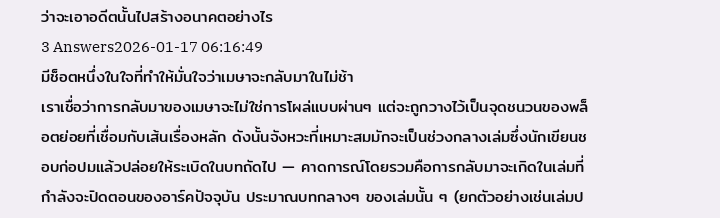ว่าจะเอาอดีตนั้นไปสร้างอนาคตอย่างไร
3 Answers2026-01-17 06:16:49
มีช็อตหนึ่งในใจที่ทำให้มั่นใจว่าเมษาจะกลับมาในไม่ช้า
เราเชื่อว่าการกลับมาของเมษาจะไม่ใช่การโผล่แบบผ่านๆ แต่จะถูกวางไว้เป็นจุดชนวนของพล็อตย่อยที่เชื่อมกับเส้นเรื่องหลัก ดังนั้นจังหวะที่เหมาะสมมักจะเป็นช่วงกลางเล่มซึ่งนักเขียนชอบก่อปมแล้วปล่อยให้ระเบิดในบทถัดไป — คาดการณ์โดยรวมคือการกลับมาจะเกิดในเล่มที่กำลังจะปิดตอนของอาร์คปัจจุบัน ประมาณบทกลางๆ ของเล่มนั้น ๆ (ยกตัวอย่างเช่นเล่มป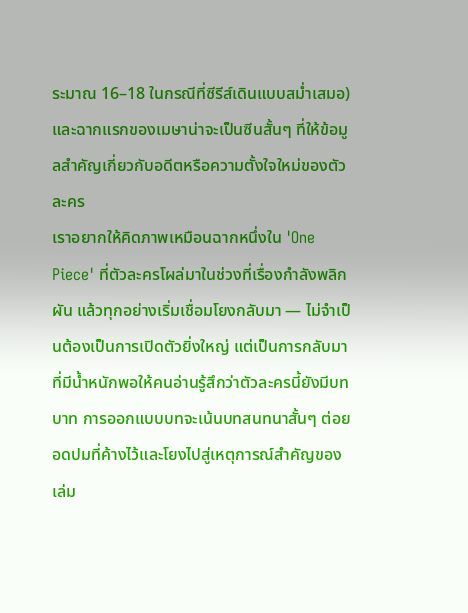ระมาณ 16–18 ในกรณีที่ซีรีส์เดินแบบสม่ำเสมอ) และฉากแรกของเมษาน่าจะเป็นซีนสั้นๆ ที่ให้ข้อมูลสำคัญเกี่ยวกับอดีตหรือความตั้งใจใหม่ของตัวละคร
เราอยากให้คิดภาพเหมือนฉากหนึ่งใน 'One Piece' ที่ตัวละครโผล่มาในช่วงที่เรื่องกำลังพลิกผัน แล้วทุกอย่างเริ่มเชื่อมโยงกลับมา — ไม่จำเป็นต้องเป็นการเปิดตัวยิ่งใหญ่ แต่เป็นการกลับมาที่มีน้ำหนักพอให้คนอ่านรู้สึกว่าตัวละครนี้ยังมีบทบาท การออกแบบบทจะเน้นบทสนทนาสั้นๆ ต่อยอดปมที่ค้างไว้และโยงไปสู่เหตุการณ์สำคัญของเล่ม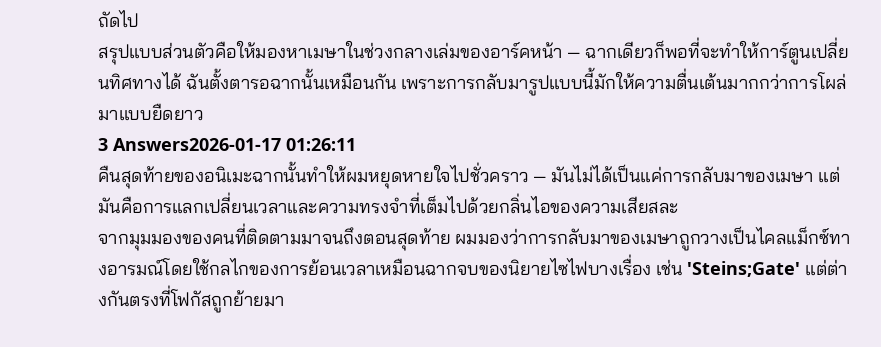ถัดไป
สรุปแบบส่วนตัวคือให้มองหาเมษาในช่วงกลางเล่มของอาร์คหน้า — ฉากเดียวก็พอที่จะทำให้การ์ตูนเปลี่ยนทิศทางได้ ฉันตั้งตารอฉากนั้นเหมือนกัน เพราะการกลับมารูปแบบนี้มักให้ความตื่นเต้นมากกว่าการโผล่มาแบบยืดยาว
3 Answers2026-01-17 01:26:11
คืนสุดท้ายของอนิเมะฉากนั้นทำให้ผมหยุดหายใจไปชั่วคราว — มันไม่ได้เป็นแค่การกลับมาของเมษา แต่มันคือการแลกเปลี่ยนเวลาและความทรงจำที่เต็มไปด้วยกลิ่นไอของความเสียสละ
จากมุมมองของคนที่ติดตามมาจนถึงตอนสุดท้าย ผมมองว่าการกลับมาของเมษาถูกวางเป็นไคลแม็กซ์ทางอารมณ์โดยใช้กลไกของการย้อนเวลาเหมือนฉากจบของนิยายไซไฟบางเรื่อง เช่น 'Steins;Gate' แต่ต่างกันตรงที่โฟกัสถูกย้ายมา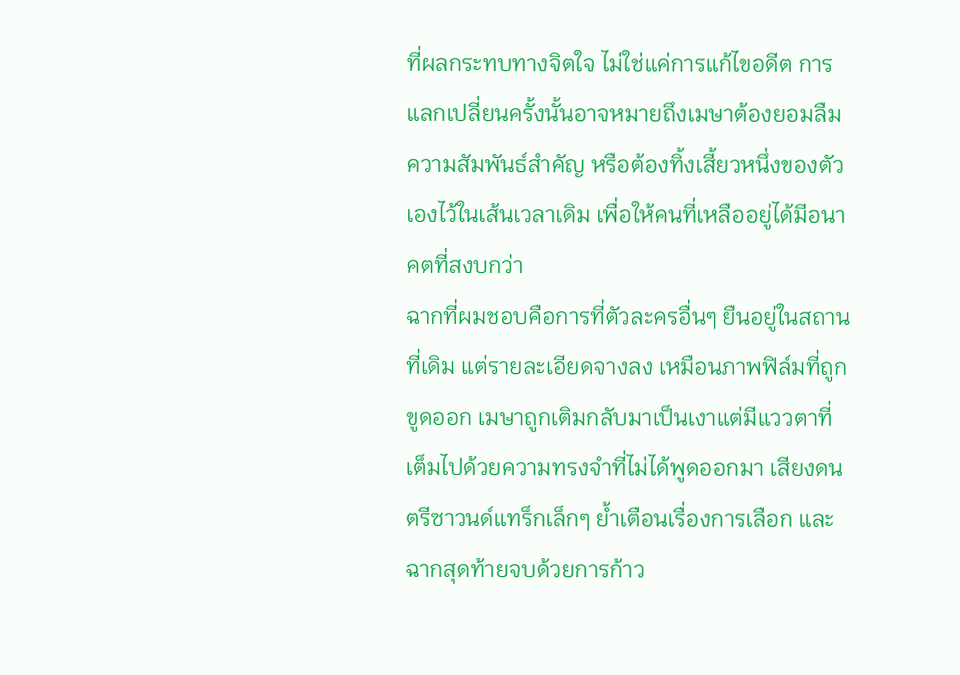ที่ผลกระทบทางจิตใจ ไม่ใช่แค่การแก้ไขอดีต การแลกเปลี่ยนครั้งนั้นอาจหมายถึงเมษาต้องยอมลืมความสัมพันธ์สำคัญ หรือต้องทิ้งเสี้ยวหนึ่งของตัวเองไว้ในเส้นเวลาเดิม เพื่อให้คนที่เหลืออยู่ได้มีอนาคตที่สงบกว่า
ฉากที่ผมชอบคือการที่ตัวละครอื่นๆ ยืนอยู่ในสถานที่เดิม แต่รายละเอียดจางลง เหมือนภาพฟิล์มที่ถูกขูดออก เมษาถูกเติมกลับมาเป็นเงาแต่มีแววตาที่เต็มไปด้วยความทรงจำที่ไม่ได้พูดออกมา เสียงดนตรีซาวนด์แทร็กเล็กๆ ย้ำเตือนเรื่องการเลือก และฉากสุดท้ายจบด้วยการก้าว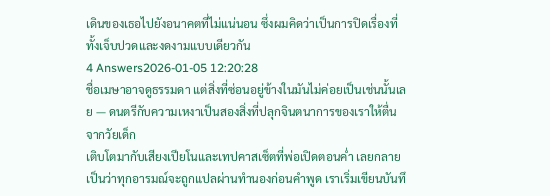เดินของเธอไปยังอนาคตที่ไม่แน่นอน ซึ่งผมคิดว่าเป็นการปิดเรื่องที่ทั้งเจ็บปวดและงดงามแบบเดียวกัน
4 Answers2026-01-05 12:20:28
ชื่อเมษาอาจดูธรรมดา แต่สิ่งที่ซ่อนอยู่ข้างในมันไม่ค่อยเป็นเช่นนั้นเลย — ดนตรีกับความเหงาเป็นสองสิ่งที่ปลุกจินตนาการของเราให้ตื่นจากวัยเด็ก
เติบโตมากับเสียงเปียโนและเทปคาสเซ็ตที่พ่อเปิดตอนค่ำ เลยกลายเป็นว่าทุกอารมณ์จะถูกแปลผ่านทำนองก่อนคำพูด เราเริ่มเขียนบันทึ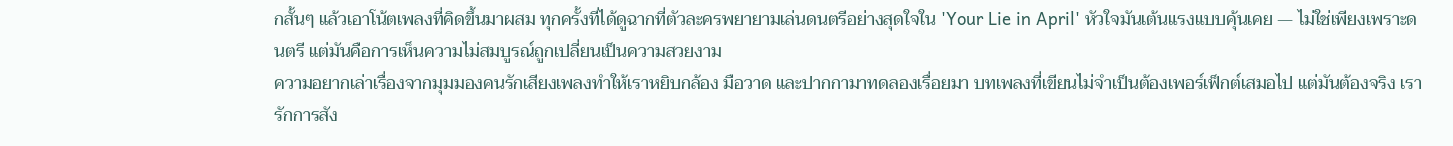กสั้นๆ แล้วเอาโน้ตเพลงที่คิดขึ้นมาผสม ทุกครั้งที่ได้ดูฉากที่ตัวละครพยายามเล่นดนตรีอย่างสุดใจใน 'Your Lie in April' หัวใจมันเต้นแรงแบบคุ้นเคย — ไม่ใช่เพียงเพราะดนตรี แต่มันคือการเห็นความไม่สมบูรณ์ถูกเปลี่ยนเป็นความสวยงาม
ความอยากเล่าเรื่องจากมุมมองคนรักเสียงเพลงทำให้เราหยิบกล้อง มือวาด และปากกามาทดลองเรื่อยมา บทเพลงที่เขียนไม่จำเป็นต้องเพอร์เฟ็กต์เสมอไป แต่มันต้องจริง เรารักการสัง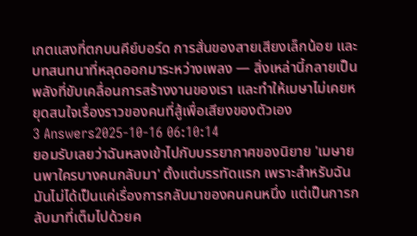เกตแสงที่ตกบนคีย์บอร์ด การสั่นของสายเสียงเล็กน้อย และบทสนทนาที่หลุดออกมาระหว่างเพลง — สิ่งเหล่านี้กลายเป็นพลังที่ขับเคลื่อนการสร้างงานของเรา และทำให้เมษาไม่เคยหยุดสนใจเรื่องราวของคนที่สู้เพื่อเสียงของตัวเอง
3 Answers2025-10-16 06:10:14
ยอมรับเลยว่าฉันหลงเข้าไปกับบรรยากาศของนิยาย 'เมษายนพาใครบางคนกลับมา' ตั้งแต่บรรทัดแรก เพราะสำหรับฉันมันไม่ได้เป็นแค่เรื่องการกลับมาของคนคนหนึ่ง แต่เป็นการกลับมาที่เต็มไปด้วยค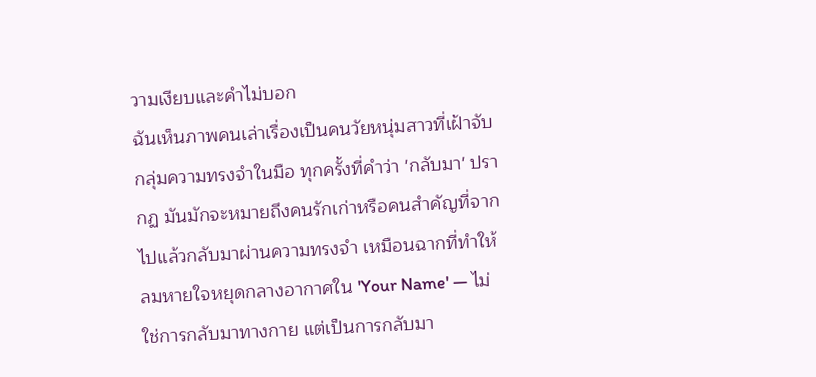วามเงียบและคำไม่บอก
ฉันเห็นภาพคนเล่าเรื่องเป็นคนวัยหนุ่มสาวที่เฝ้าจับกลุ่มความทรงจำในมือ ทุกครั้งที่คำว่า 'กลับมา' ปรากฏ มันมักจะหมายถึงคนรักเก่าหรือคนสำคัญที่จากไปแล้วกลับมาผ่านความทรงจำ เหมือนฉากที่ทำให้ลมหายใจหยุดกลางอากาศใน 'Your Name' — ไม่ใช่การกลับมาทางกาย แต่เป็นการกลับมา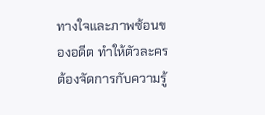ทางใจและภาพซ้อนของอดีต ทำให้ตัวละครต้องจัดการกับความรู้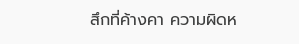สึกที่ค้างคา ความผิดห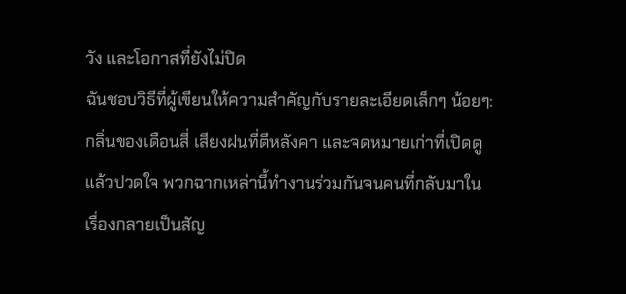วัง และโอกาสที่ยังไม่ปิด
ฉันชอบวิธีที่ผู้เขียนให้ความสำคัญกับรายละเอียดเล็กๆ น้อยๆ: กลิ่นของเดือนสี่ เสียงฝนที่ตีหลังคา และจดหมายเก่าที่เปิดดูแล้วปวดใจ พวกฉากเหล่านี้ทำงานร่วมกันจนคนที่กลับมาในเรื่องกลายเป็นสัญ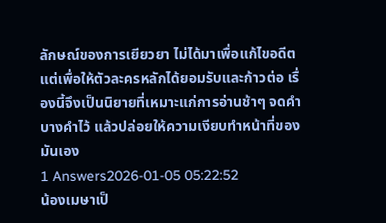ลักษณ์ของการเยียวยา ไม่ได้มาเพื่อแก้ไขอดีต แต่เพื่อให้ตัวละครหลักได้ยอมรับและก้าวต่อ เรื่องนี้จึงเป็นนิยายที่เหมาะแก่การอ่านช้าๆ จดคำบางคำไว้ แล้วปล่อยให้ความเงียบทำหน้าที่ของมันเอง
1 Answers2026-01-05 05:22:52
น้องเมษาเป็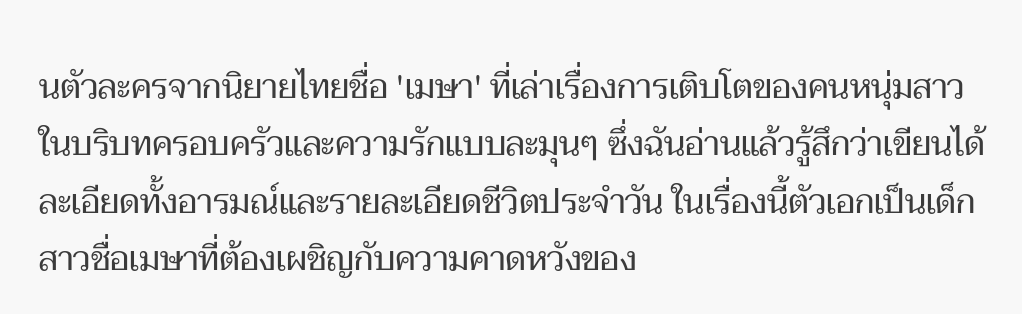นตัวละครจากนิยายไทยชื่อ 'เมษา' ที่เล่าเรื่องการเติบโตของคนหนุ่มสาวในบริบทครอบครัวและความรักแบบละมุนๆ ซึ่งฉันอ่านแล้วรู้สึกว่าเขียนได้ละเอียดทั้งอารมณ์และรายละเอียดชีวิตประจำวัน ในเรื่องนี้ตัวเอกเป็นเด็กสาวชื่อเมษาที่ต้องเผชิญกับความคาดหวังของ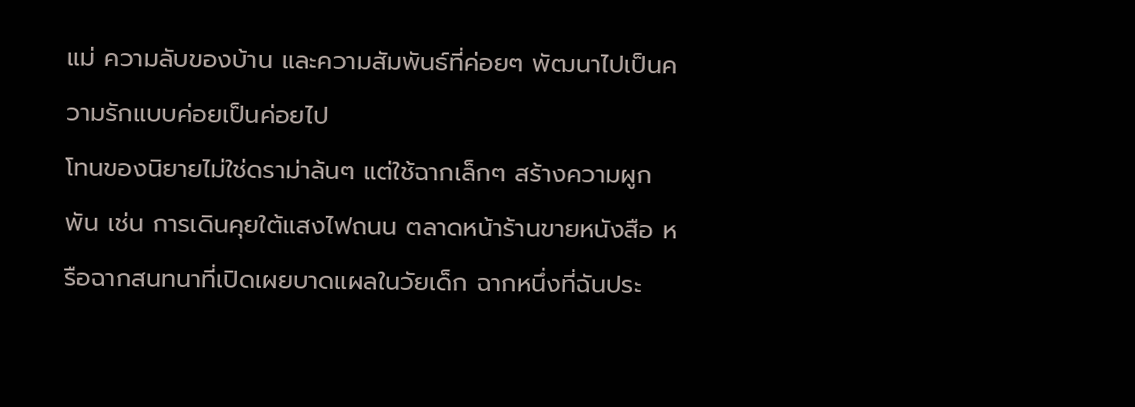แม่ ความลับของบ้าน และความสัมพันธ์ที่ค่อยๆ พัฒนาไปเป็นความรักแบบค่อยเป็นค่อยไป
โทนของนิยายไม่ใช่ดราม่าล้นๆ แต่ใช้ฉากเล็กๆ สร้างความผูกพัน เช่น การเดินคุยใต้แสงไฟถนน ตลาดหน้าร้านขายหนังสือ หรือฉากสนทนาที่เปิดเผยบาดแผลในวัยเด็ก ฉากหนึ่งที่ฉันประ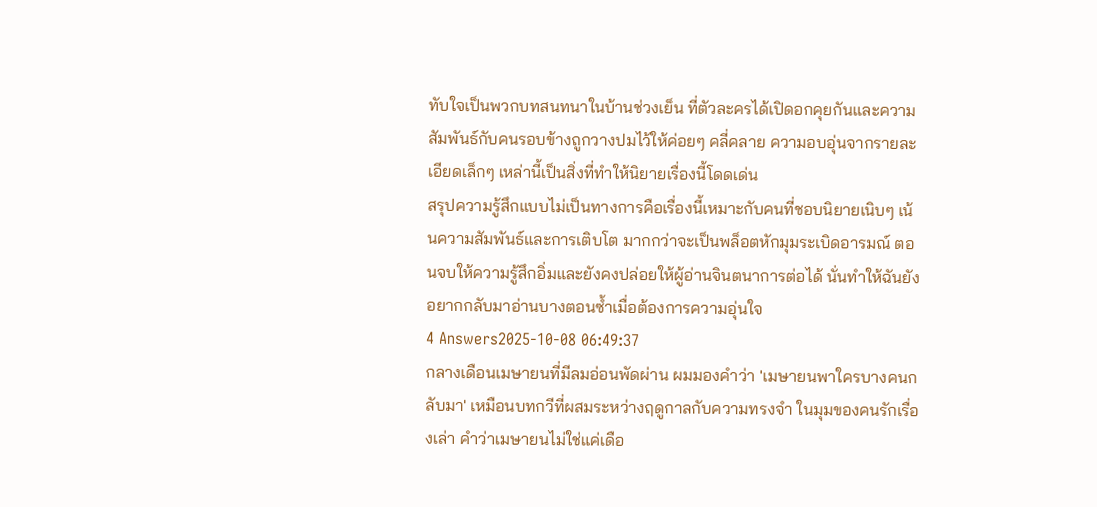ทับใจเป็นพวกบทสนทนาในบ้านช่วงเย็น ที่ตัวละครได้เปิดอกคุยกันและความสัมพันธ์กับคนรอบข้างถูกวางปมไว้ให้ค่อยๆ คลี่คลาย ความอบอุ่นจากรายละเอียดเล็กๆ เหล่านี้เป็นสิ่งที่ทำให้นิยายเรื่องนี้โดดเด่น
สรุปความรู้สึกแบบไม่เป็นทางการคือเรื่องนี้เหมาะกับคนที่ชอบนิยายเนิบๆ เน้นความสัมพันธ์และการเติบโต มากกว่าจะเป็นพล็อตหักมุมระเบิดอารมณ์ ตอนจบให้ความรู้สึกอิ่มและยังคงปล่อยให้ผู้อ่านจินตนาการต่อได้ นั่นทำให้ฉันยังอยากกลับมาอ่านบางตอนซ้ำเมื่อต้องการความอุ่นใจ
4 Answers2025-10-08 06:49:37
กลางเดือนเมษายนที่มีลมอ่อนพัดผ่าน ผมมองคำว่า 'เมษายนพาใครบางคนกลับมา' เหมือนบทกวีที่ผสมระหว่างฤดูกาลกับความทรงจำ ในมุมของคนรักเรื่องเล่า คำว่าเมษายนไม่ใช่แค่เดือ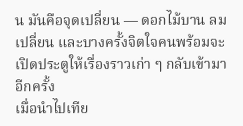น มันคือจุดเปลี่ยน — ดอกไม้บาน ลมเปลี่ยน และบางครั้งจิตใจคนพร้อมจะเปิดประตูให้เรื่องราวเก่า ๆ กลับเข้ามาอีกครั้ง
เมื่อนำไปเทีย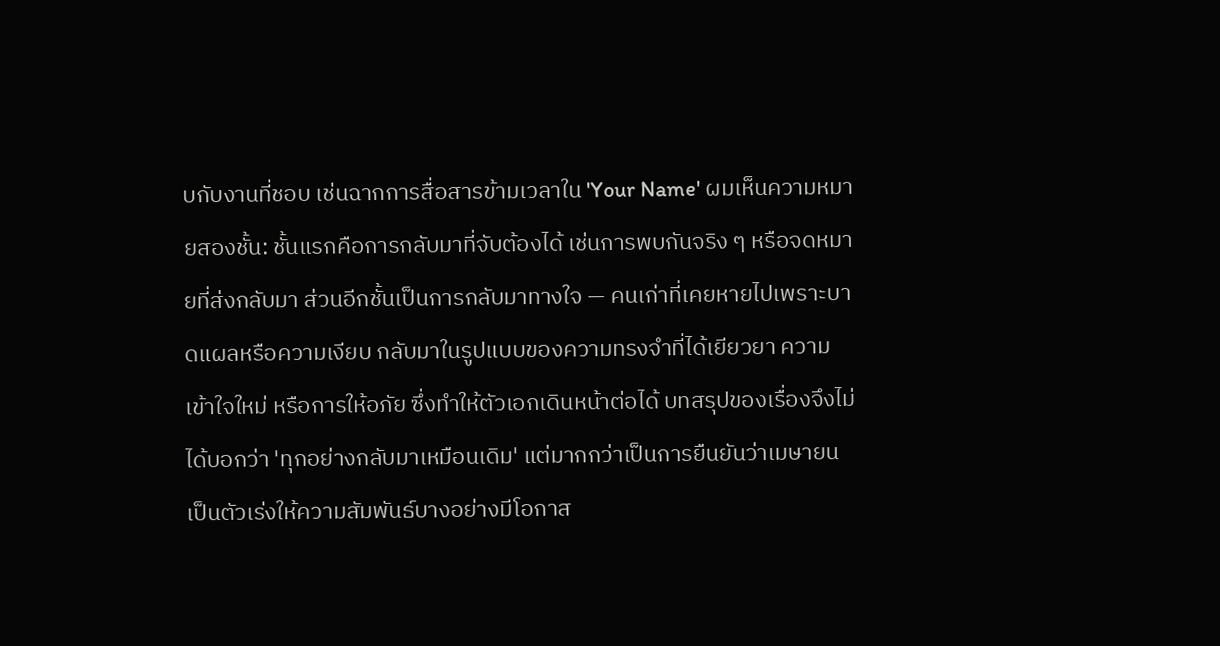บกับงานที่ชอบ เช่นฉากการสื่อสารข้ามเวลาใน 'Your Name' ผมเห็นความหมายสองชั้น: ชั้นแรกคือการกลับมาที่จับต้องได้ เช่นการพบกันจริง ๆ หรือจดหมายที่ส่งกลับมา ส่วนอีกชั้นเป็นการกลับมาทางใจ — คนเก่าที่เคยหายไปเพราะบาดแผลหรือความเงียบ กลับมาในรูปแบบของความทรงจำที่ได้เยียวยา ความเข้าใจใหม่ หรือการให้อภัย ซึ่งทำให้ตัวเอกเดินหน้าต่อได้ บทสรุปของเรื่องจึงไม่ได้บอกว่า 'ทุกอย่างกลับมาเหมือนเดิม' แต่มากกว่าเป็นการยืนยันว่าเมษายนเป็นตัวเร่งให้ความสัมพันธ์บางอย่างมีโอกาส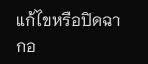แก้ไขหรือปิดฉากอ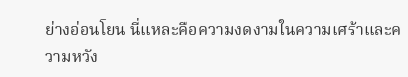ย่างอ่อนโยน นี่แหละคือความงดงามในความเศร้าและความหวัง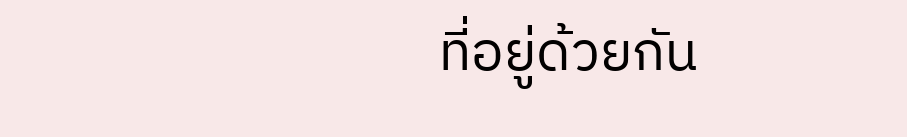ที่อยู่ด้วยกัน